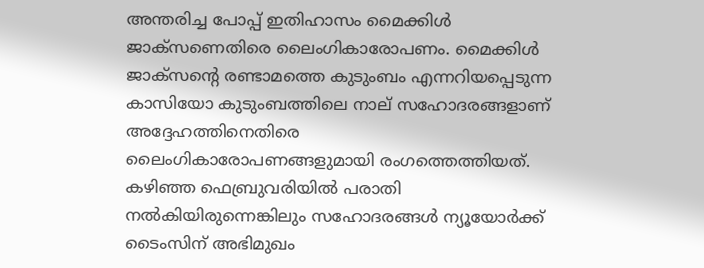അന്തരിച്ച പോപ്പ് ഇതിഹാസം മൈക്കിള്‍ ജാക്സണെതിരെ ലൈംഗികാരോപണം. മൈക്കിള്‍ ജാക്സന്‍റെ രണ്ടാമത്തെ കുടുംബം എന്നറിയപ്പെടുന്ന കാസിയോ കുടുംബത്തിലെ നാല് സഹോദരങ്ങളാണ് അദ്ദേഹത്തിനെതിരെ ലൈംഗികാരോപണങ്ങളുമായി രംഗത്തെത്തിയത്. കഴിഞ്ഞ ഫെബ്രുവരിയില്‍ പരാതി നല്‍കിയിരുന്നെങ്കിലും സഹോദരങ്ങള്‍ ന്യൂയോര്‍ക്ക് ടൈംസിന് അഭിമുഖം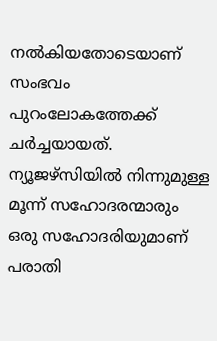നല്‍കിയതോടെയാണ് സംഭവം പുറംലോകത്തേക്ക് ചര്‍ച്ചയായത്. ന്യൂജഴ്സിയില്‍ നിന്നുമുള്ള മൂന്ന് സഹോദരന്മാരും ഒരു സഹോദരിയുമാണ് പരാതി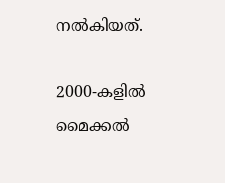നല്‍കിയത്.

2000-കളിൽ മൈക്കൽ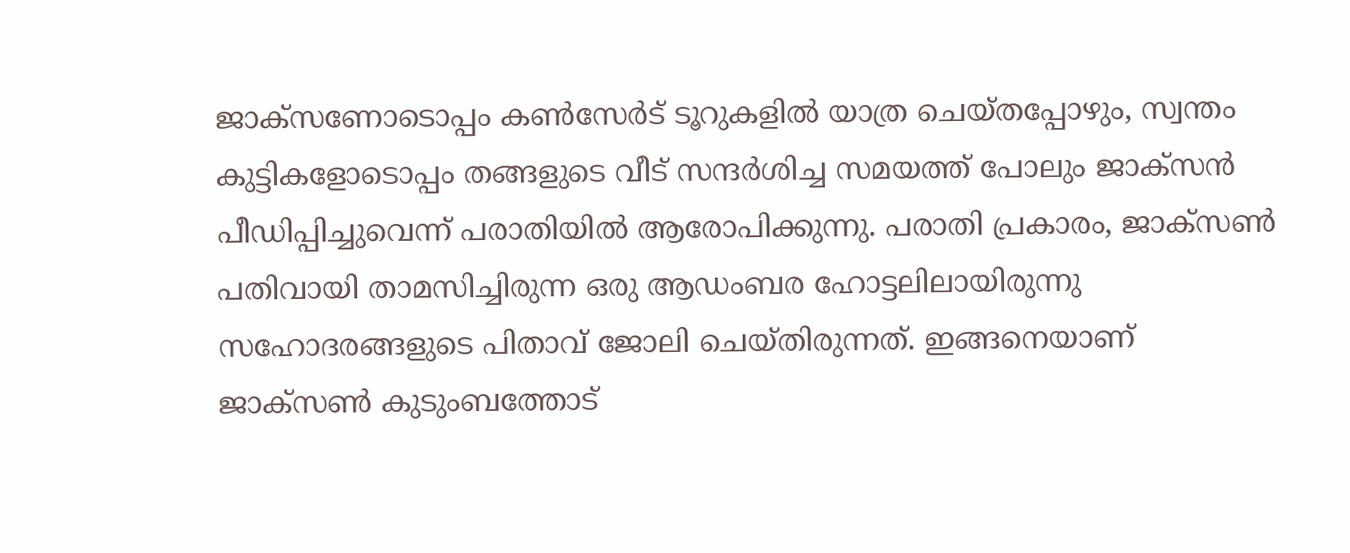ജാക്‌സണോടൊപ്പം കണ്‍സേര്‍ട് ടൂറുകളിൽ യാത്ര ചെയ്തപ്പോഴും, സ്വന്തം കുട്ടികളോടൊപ്പം തങ്ങളുടെ വീട് സന്ദർശിച്ച സമയത്ത് പോലും ജാക്‌സന്‍ പീഡിപ്പിച്ചുവെന്ന് പരാതിയിൽ ആരോപിക്കുന്നു. പരാതി പ്രകാരം, ജാക്‌സൺ പതിവായി താമസിച്ചിരുന്ന ഒരു ആഡംബര ഹോട്ടലിലായിരുന്നു സഹോദരങ്ങളുടെ പിതാവ് ജോലി ചെയ്തിരുന്നത്. ഇങ്ങനെയാണ് ജാക്സണ്‍ കുടുംബത്തോട്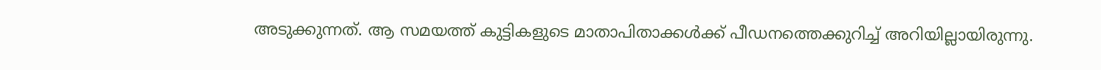അടുക്കുന്നത്. ആ സമയത്ത് കുട്ടികളുടെ മാതാപിതാക്കൾക്ക് പീഡനത്തെക്കുറിച്ച് അറിയില്ലായിരുന്നു.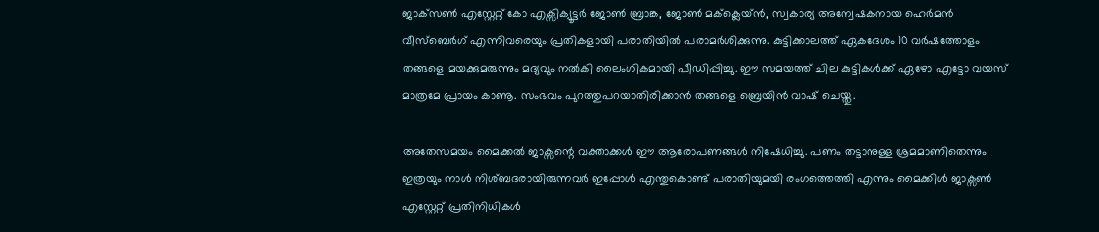ജാക്‌സൺ എസ്റ്റേറ്റ് കോ എക്സിക്യൂട്ടര്‍ ജോൺ ബ്രാങ്ക, ജോൺ മക്‌ക്ലെയ്ൻ, സ്വകാര്യ അന്വേഷകനായ ഹെർമൻ വീസ്‌ബെർഗ് എന്നിവരെയും പ്രതികളായി പരാതിയിൽ പരാമർശിക്കുന്നു. കുട്ടിക്കാലത്ത് ഏകദേശം 10 വർഷത്തോളം തങ്ങളെ മയക്കുമരുന്നും മദ്യവും നൽകി ലൈംഗികമായി പീഡിപ്പിച്ചു. ഈ സമയത്ത് ചില കുട്ടികള്‍ക്ക് ഏഴോ എട്ടോ വയസ് മാത്രമേ പ്രായം കാണൂ. സംഭവം പുറത്തുപറയാതിരിക്കാന്‍ തങ്ങളെ ബ്രെയിന്‍ വാഷ് ചെയ്തു.

അതേസമയം മൈക്കൽ ജാക്സന്റെ വക്താക്കൾ ഈ ആരോപണങ്ങൾ നിഷേധിച്ചു. പണം തട്ടാനുള്ള ശ്രമമാണിതെന്നും ഇത്രയും നാള്‍ നിശ്ബദരായിരുന്നവര്‍ ഇപ്പോള്‍ എന്തുകൊണ്ട് പരാതിയുമയി രംഗത്തെത്തി എന്നും മൈക്കിള്‍ ജാക്സണ്‍ എസ്റ്റേറ്റ് പ്രതിനിധികള്‍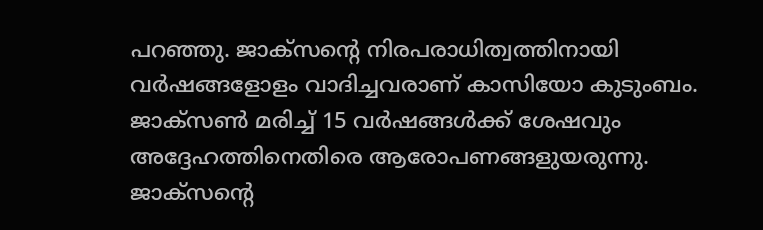പറഞ്ഞു. ജാക്സന്‍റെ നിരപരാധിത്വത്തിനായി വര്‍ഷങ്ങളോളം വാദിച്ചവരാണ് കാസിയോ കുടുംബം. ജാക്സണ്‍ മരിച്ച് 15 വര്‍ഷങ്ങള്‍ക്ക് ശേഷവും അദ്ദേഹത്തിനെതിരെ ആരോപണങ്ങളുയരുന്നു. ജാക്സന്‍റെ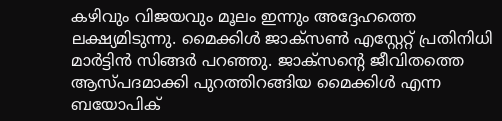കഴിവും വിജയവും മൂലം ഇന്നും അദ്ദേഹത്തെ ലക്ഷ്യമിടുന്നു. മൈക്കിള്‍ ജാക്സണ്‍ എസ്റ്റേറ്റ് പ്രതിനിധി മാര്‍ട്ടിന്‍ സിങ്ങര്‍ പറഞ്ഞു. ജാക്സന്റെ ജീവിതത്തെ ആസ്പദമാക്കി പുറത്തിറങ്ങിയ മൈക്കിള്‍ എന്ന ബയോപിക്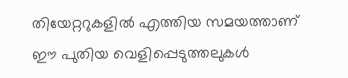തിയേറ്ററുകളിൽ എത്തിയ സമയത്താണ് ഈ പുതിയ വെളിപ്പെടുത്തലുകൾ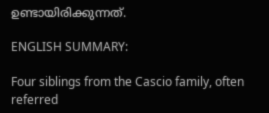ഉണ്ടായിരിക്കുന്നത്.

ENGLISH SUMMARY:

Four siblings from the Cascio family, often referred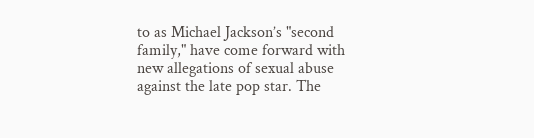to as Michael Jackson’s "second family," have come forward with new allegations of sexual abuse against the late pop star. The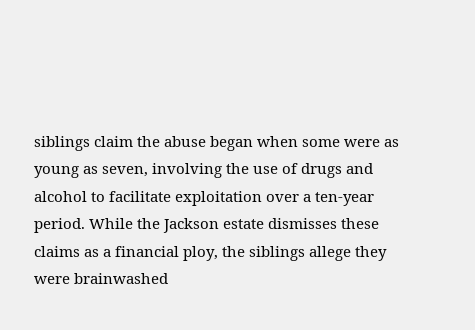siblings claim the abuse began when some were as young as seven, involving the use of drugs and alcohol to facilitate exploitation over a ten-year period. While the Jackson estate dismisses these claims as a financial ploy, the siblings allege they were brainwashed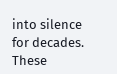into silence for decades. These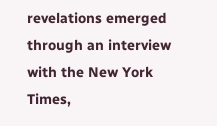revelations emerged through an interview with the New York Times,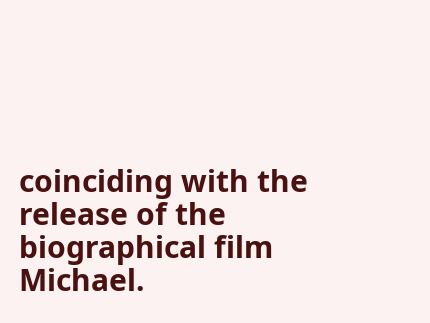coinciding with the release of the biographical film Michael.